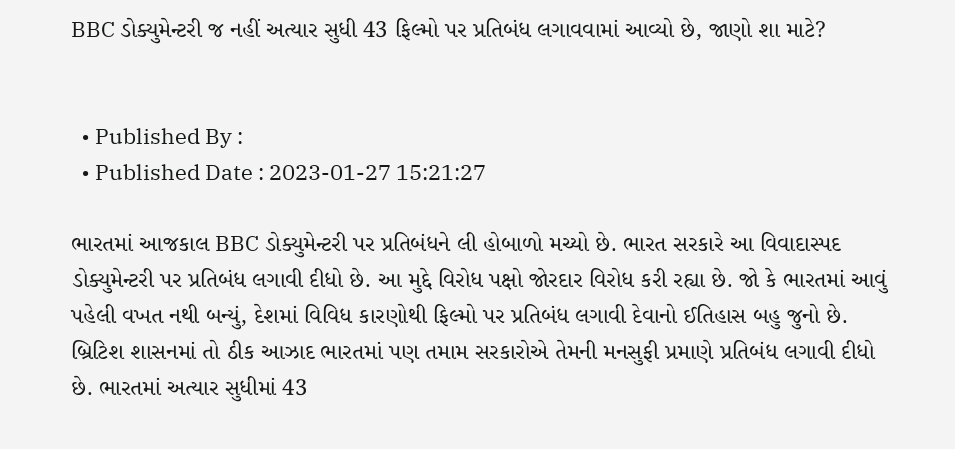BBC ડોક્યુમેન્ટરી જ નહીં અત્યાર સુધી 43 ફિલ્મો પર પ્રતિબંધ લગાવવામાં આવ્યો છે, જાણો શા માટે?


  • Published By :
  • Published Date : 2023-01-27 15:21:27

ભારતમાં આજકાલ BBC ડોક્યુમેન્ટરી પર પ્રતિબંધને લી હોબાળો મચ્યો છે. ભારત સરકારે આ વિવાદાસ્પદ ડોક્યુમેન્ટરી પર પ્રતિબંધ લગાવી દીધો છે. આ મુદ્દે વિરોધ પક્ષો જોરદાર વિરોધ કરી રહ્યા છે. જો કે ભારતમાં આવું પહેલી વખત નથી બન્યું, દેશમાં વિવિધ કારણોથી ફિલ્મો પર પ્રતિબંધ લગાવી દેવાનો ઈતિહાસ બહુ જુનો છે. બ્રિટિશ શાસનમાં તો ઠીક આઝાદ ભારતમાં પણ તમામ સરકારોએ તેમની મનસુફી પ્રમાણે પ્રતિબંધ લગાવી દીધો છે. ભારતમાં અત્યાર સુધીમાં 43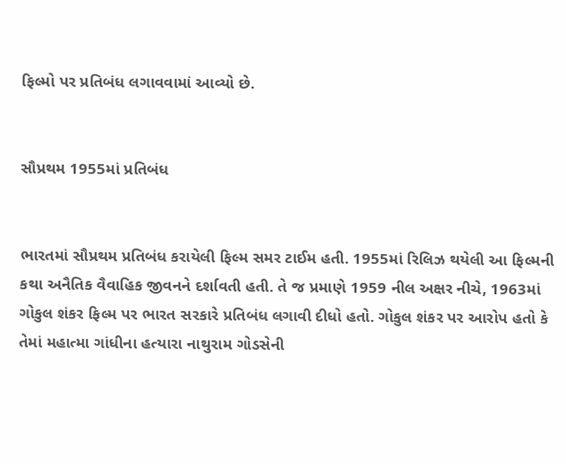ફિલ્મો પર પ્રતિબંધ લગાવવામાં આવ્યો છે.


સૌપ્રથમ 1955માં પ્રતિબંધ


ભારતમાં સૌપ્રથમ પ્રતિબંધ કરાયેલી ફિલ્મ સમર ટાઈમ હતી. 1955માં રિલિઝ થયેલી આ ફિલ્મની કથા અનૈતિક વૈવાહિક જીવનને દર્શાવતી હતી. તે જ પ્રમાણે 1959 નીલ અક્ષર નીચે, 1963માં ગોકુલ શંકર ફિલ્મ પર ભારત સરકારે પ્રતિબંધ લગાવી દીધો હતો. ગોકુલ શંકર પર આરોપ હતો કે તેમાં મહાત્મા ગાંધીના હત્યારા નાથુરામ ગોડસેની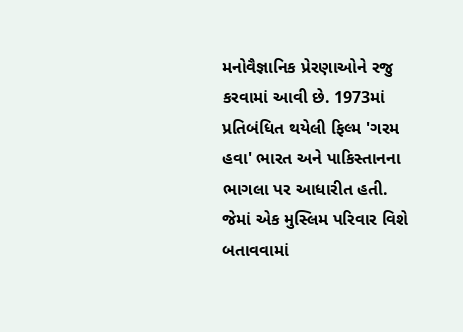મનોવૈજ્ઞાનિક પ્રેરણાઓને રજુ કરવામાં આવી છે. 1973માં પ્રતિબંધિત થયેલી ફિલ્મ 'ગરમ હવા' ભારત અને પાકિસ્તાનના ભાગલા પર આધારીત હતી. જેમાં એક મુસ્લિમ પરિવાર વિશે બતાવવામાં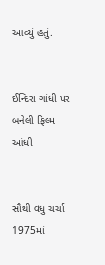આવ્યું હતું.


ઈન્દિરા ગાંધી પર બનેલી ફિલ્મ આંધી


સૌથી વધુ ચર્ચા 1975માં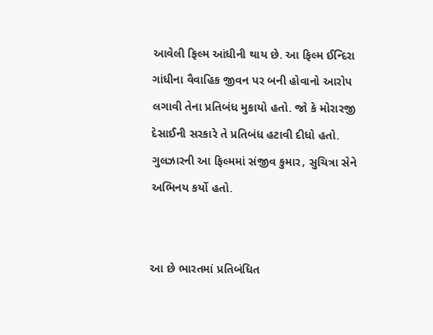આવેલી ફિલ્મ આંધીની થાય છે. આ ફિલ્મ ઈન્દિરા ગાંધીના વૈવાહિક જીવન પર બની હોવાનો આરોપ લગાવી તેના પ્રતિબંધ મુકાયો હતો. જો કે મોરારજી દેસાઈની સરકારે તે પ્રતિબંધ હટાવી દીધો હતો. ગુલઝારની આ ફિલ્મમાં સંજીવ કુમાર, સુચિત્રા સેને અભિનય કર્યો હતો.


આ છે ભારતમાં પ્રતિબંધિત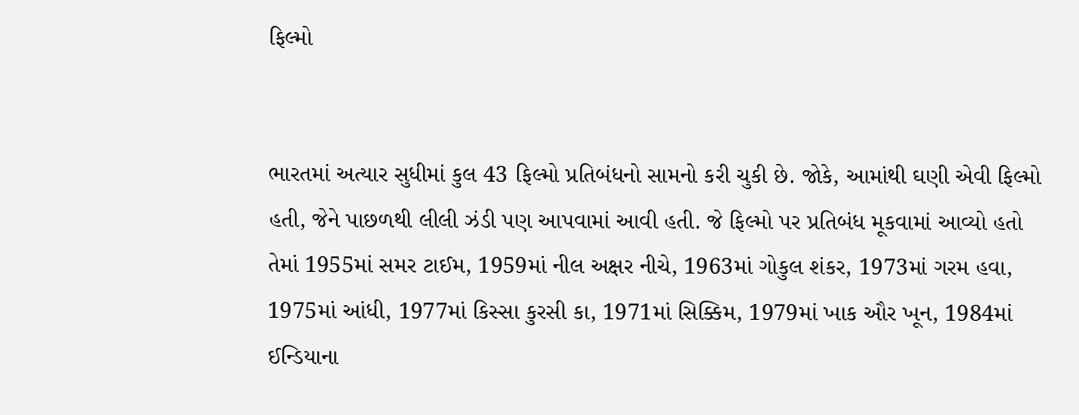ફિલ્મો


ભારતમાં અત્યાર સુધીમાં કુલ 43 ફિલ્મો પ્રતિબંધનો સામનો કરી ચુકી છે. જોકે, આમાંથી ઘણી એવી ફિલ્મો હતી, જેને પાછળથી લીલી ઝંડી પણ આપવામાં આવી હતી. જે ફિલ્મો પર પ્રતિબંધ મૂકવામાં આવ્યો હતો તેમાં 1955માં સમર ટાઈમ, 1959માં નીલ અક્ષર નીચે, 1963માં ગોકુલ શંકર, 1973માં ગરમ હવા, 1975માં આંધી, 1977માં કિસ્સા કુરસી કા, 1971માં સિક્કિમ, 1979માં ખાક ઔર ખૂન, 1984માં ઈન્ડિયાના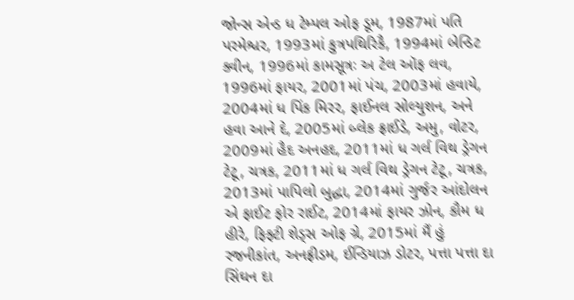જોન્સ એન્ડ ધ ટેમ્પલ ઓફ ડૂમ, 1987માં પતિ પરમેશ્વર, 1993માં કુત્રપથિરિકૈ, 1994માં બેન્ડિટ ક્વીન, 1996માં કામસૂત્રઃ અ ટેલ ઑફ લવ, 1996માં ફાયર, 2001માં પંચ, 2003માં હવાયે, 2004માં ધ પિંક મિરર, ફાઈનલ સોલ્યુશન, અને હવા આને દે, 2005માં બ્લેક ફ્રાઈડે, અમુ, વોટર, 2009માં હૈદ અનહદ, 2011માં ધ ગર્લ વિથ ડ્રેગન ટેટૂ, ચત્રક, 2011માં ધ ગર્લ વિથ ડ્રેગન ટેટૂ, ચત્રક, 2013માં પાપિલો બુદ્ધા, 2014માં ગુર્જર આંદોલન એ ફાઈટ ફોર રાઈટ, 2014માં ફાયર ઝોન, કૌમ ધ હીરે, ફિફ્ટી શેડ્સ ઓફ ગ્રે, 2015માં મૈં હું રજનીકાંત, અનફ્રીડમ, ઈન્ડિયાઝ ડોટર, પત્તા પત્તા દા સિંઘન દા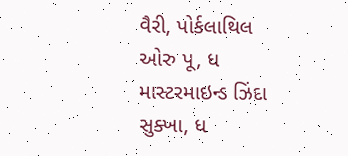વૈરી, પોર્કલાથિલ ઓરુ પૂ, ધ માસ્ટરમાઇન્ડ ઝિંદા સુક્ખા, ધ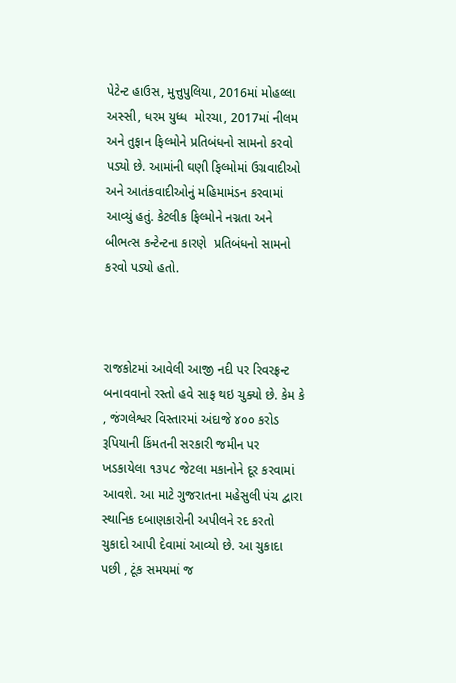પેટેન્ટ હાઉસ, મુત્તુપુલિયા, 2016માં મોહલ્લા અસ્સી, ધરમ યુધ્ધ  મોરચા, 2017માં નીલમ અને તુફાન ફિલ્મોને પ્રતિબંધનો સામનો કરવો પડ્યો છે. આમાંની ઘણી ફિલ્મોમાં ઉગ્રવાદીઓ અને આતંકવાદીઓનું મહિમામંડન કરવામાં આવ્યું હતું. કેટલીક ફિલ્મોને નગ્નતા અને બીભત્સ કન્ટેન્ટના કારણે  પ્રતિબંધનો સામનો કરવો પડ્યો હતો.



રાજકોટમાં આવેલી આજી નદી પર રિવરફ્રન્ટ બનાવવાનો રસ્તો હવે સાફ થઇ ચુક્યો છે. કેમ કે , જંગલેશ્વર વિસ્તારમાં અંદાજે ૪૦૦ કરોડ રૂપિયાની કિંમતની સરકારી જમીન પર ખડકાયેલા ૧૩૫૮ જેટલા મકાનોને દૂર કરવામાં આવશે. આ માટે ગુજરાતના મહેસુલી પંચ દ્વારા સ્થાનિક દબાણકારોની અપીલને રદ કરતો ચુકાદો આપી દેવામાં આવ્યો છે. આ ચુકાદા પછી , ટૂંક સમયમાં જ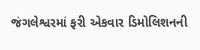જંગલેશ્વરમાં ફરી એકવાર ડિમોલિશનની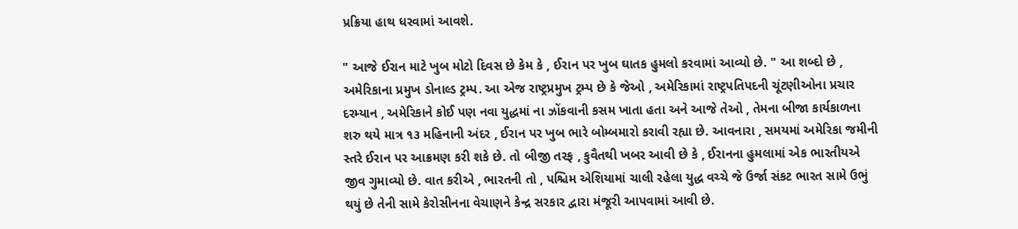પ્રક્રિયા હાથ ધરવામાં આવશે.

" આજે ઈરાન માટે ખુબ મોટો દિવસ છે કેમ કે , ઈરાન પર ખુબ ઘાતક હુમલો કરવામાં આવ્યો છે. " આ શબ્દો છે , અમેરિકાના પ્રમુખ ડોનાલ્ડ ટ્રમ્પ. આ એજ રાષ્ટ્રપ્રમુખ ટ્રમ્પ છે કે જેઓ , અમેરિકામાં રાષ્ટ્રપતિપદની ચૂંટણીઓના પ્રચાર દરમ્યાન , અમેરિકાને કોઈ પણ નવા યુદ્ધમાં ના ઝોંકવાની કસમ ખાતા હતા અને આજે તેઓ , તેમના બીજા કાર્યકાળના શરુ થયે માત્ર ૧૩ મહિનાની અંદર , ઈરાન પર ખુબ ભારે બોમ્બમારો કરાવી રહ્યા છે. આવનારા , સમયમાં અમેરિકા જમીની સ્તરે ઈરાન પર આક્રમણ કરી શકે છે. તો બીજી તરફ , કુવૈતથી ખબર આવી છે કે , ઈરાનના હુમલામાં એક ભારતીયએ જીવ ગુમાવ્યો છે. વાત કરીએ , ભારતની તો , પશ્ચિમ એશિયામાં ચાલી રહેલા યુદ્ધ વચ્ચે જે ઉર્જા સંકટ ભારત સામે ઉભું થયું છે તેની સામે કેરોસીનના વેચાણને કેન્દ્ર સરકાર દ્વારા મંજૂરી આપવામાં આવી છે.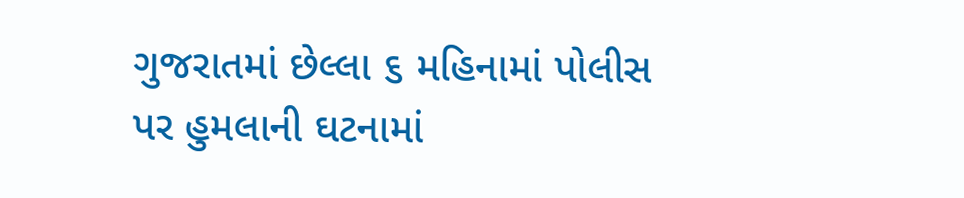ગુજરાતમાં છેલ્લા ૬ મહિનામાં પોલીસ પર હુમલાની ઘટનામાં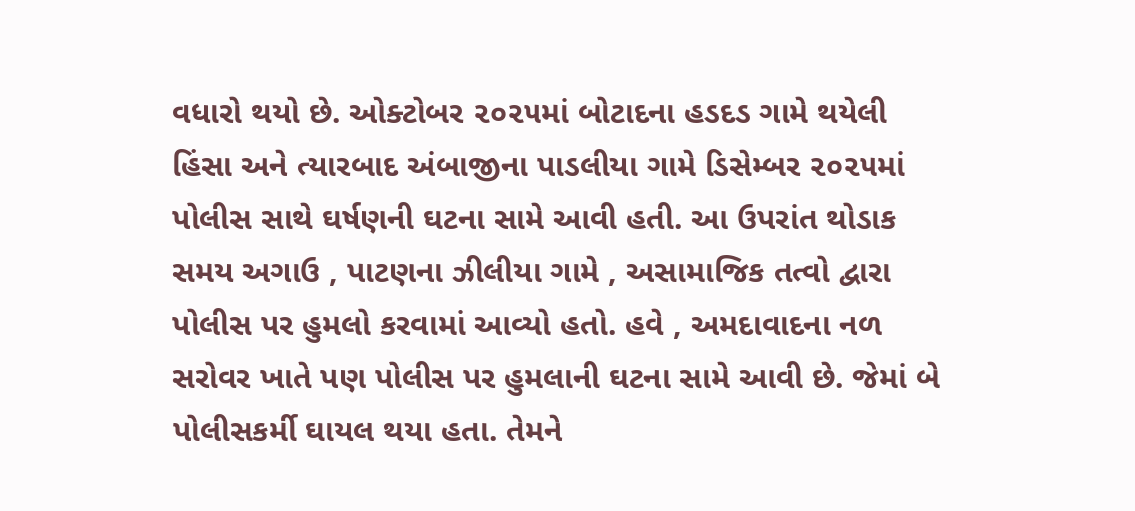વધારો થયો છે. ઓક્ટોબર ૨૦૨૫માં બોટાદના હડદડ ગામે થયેલી હિંસા અને ત્યારબાદ અંબાજીના પાડલીયા ગામે ડિસેમ્બર ૨૦૨૫માં પોલીસ સાથે ઘર્ષણની ઘટના સામે આવી હતી. આ ઉપરાંત થોડાક સમય અગાઉ , પાટણના ઝીલીયા ગામે , અસામાજિક તત્વો દ્વારા પોલીસ પર હુમલો કરવામાં આવ્યો હતો. હવે , અમદાવાદના નળ સરોવર ખાતે પણ પોલીસ પર હુમલાની ઘટના સામે આવી છે. જેમાં બે પોલીસકર્મી ઘાયલ થયા હતા. તેમને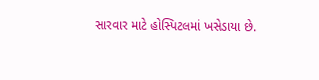સારવાર માટે હોસ્પિટલમાં ખસેડાયા છે.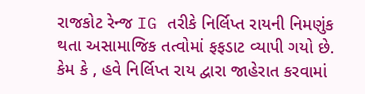રાજકોટ રેન્જ IG તરીકે નિર્લિપ્ત રાયની નિમણુંક થતા અસામાજિક તત્વોમાં ફફડાટ વ્યાપી ગયો છે. કેમ કે , હવે નિર્લિપ્ત રાય દ્વારા જાહેરાત કરવામાં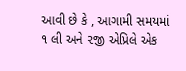આવી છે કે , આગામી સમયમાં ૧ લી અને ૨જી એપ્રિલે એક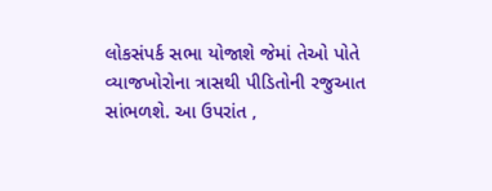લોકસંપર્ક સભા યોજાશે જેમાં તેઓ પોતે વ્યાજખોરોના ત્રાસથી પીડિતોની રજુઆત સાંભળશે. આ ઉપરાંત ,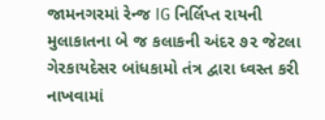જામનગરમાં રેન્જ IG નિર્લિપ્ત રાયની મુલાકાતના બે જ કલાકની અંદર ૭૨ જેટલા ગેરકાયદેસર બાંધકામો તંત્ર દ્વારા ધ્વસ્ત કરી નાખવામાં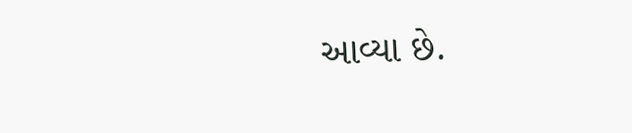આવ્યા છે.